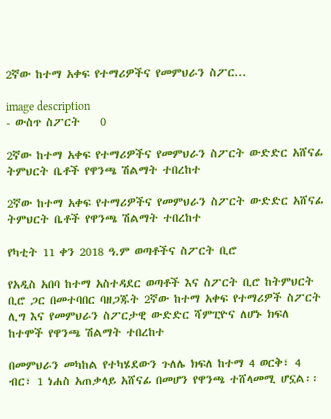2ኛው ከተማ አቀፍ የተማሪዎችና የመምህራን ስፖር...

image description
- ውስጥ ስፖርት    0

2ኛው ከተማ አቀፍ የተማሪዎችና የመምህራን ስፖርት ውድድር አሸናፊ ትምህርት ቤቶች የዋንጫ ሽልማት ተበረከተ

2ኛው ከተማ አቀፍ የተማሪዎችና የመምህራን ስፖርት ውድድር አሸናፊ ትምህርት ቤቶች የዋንጫ ሽልማት ተበረከተ

የካቲት 11 ቀን 2018 ዓ.ም ወጣቶችና ስፖርት ቢሮ

የአዲስ አበባ ከተማ አስተዳደር ወጣቶች እና ስፖርት ቢሮ ከትምህርት ቢሮ ጋር በመተባበር ባዘጋጁት 2ኛው ከተማ አቀፍ የተማሪዎች ስፖርት ሊግ እና የመምህራን ስፖርታዊ ውድድር ሻምፒዮና ለሆኑ ክፍለ ከተሞች የዋንጫ ሽልማት ተበረከተ

በመምህራን መካከል የተካሄደውን ጉለሌ ክፍለ ከተማ 4 ወርቅ፣ 4 ብር፣ 1 ነሐስ አጠቃላይ አሸናፊ በመሆን የዋንጫ ተሸላመሚ ሆኗል፡፡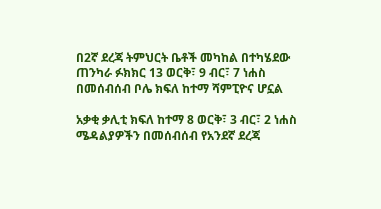በ2ኛ ደረጃ ትምህርት ቤቶች መካከል በተካሄደው ጠንካራ ፉክክር 13 ወርቅ፣ 9 ብር፣ 7 ነሐስ በመሰብሰብ ቦሌ ክፍለ ከተማ ሻምፒዮና ሆኗል

አቃቂ ቃሊቲ ክፍለ ከተማ 8 ወርቅ፣ 3 ብር፣ 2 ነሐስ ሜዳልያዎችን በመሰብሰብ የአንደኛ ደረጃ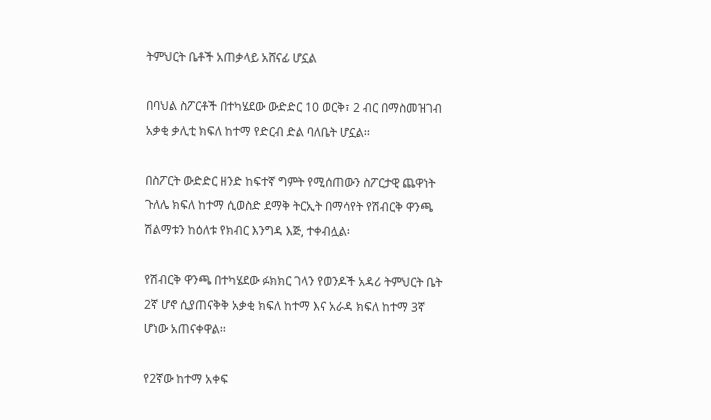ትምህርት ቤቶች አጠቃላይ አሸናፊ ሆኗል

በባህል ስፖርቶች በተካሄደው ውድድር 10 ወርቅ፣ 2 ብር በማስመዝገብ አቃቂ ቃሊቲ ክፍለ ከተማ የድርብ ድል ባለቤት ሆኗል፡፡

በስፖርት ውድድር ዘንድ ከፍተኛ ግምት የሚሰጠውን ስፖርታዊ ጨዋነት ጉለሌ ክፍለ ከተማ ሲወስድ ደማቅ ትርኢት በማሳየት የሽብርቅ ዋንጫ ሽልማቱን ከዕለቱ የክብር እንግዳ እጅ, ተቀብሏል፡

የሽብርቅ ዋንጫ በተካሄደው ፉክክር ገላን የወንዶች አዳሪ ትምህርት ቤት 2ኛ ሆኖ ሲያጠናቅቅ አቃቂ ክፍለ ከተማ እና አራዳ ክፍለ ከተማ 3ኛ ሆነው አጠናቀዋል፡፡

የ2ኛው ከተማ አቀፍ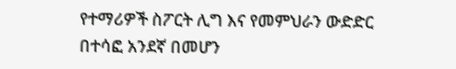የተማሪዎች ስፖርት ሊግ እና የመምህራን ውድድር በተሳፎ አንደኛ በመሆን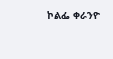ኮልፌ ቀራንዮ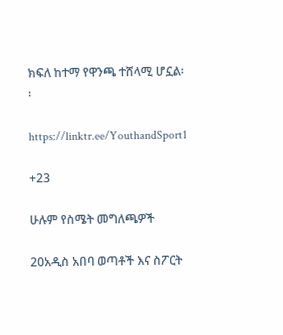ክፍለ ከተማ የዋንጫ ተሸላሚ ሆኗል፡፡

https://linktr.ee/YouthandSport1

+23

ሁሉም የስሜት መግለጫዎች

20አዲስ አበባ ወጣቶች እና ስፖርት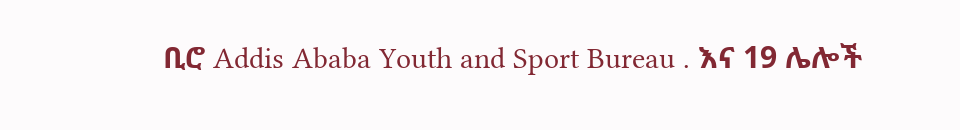ቢሮ Addis Ababa Youth and Sport Bureau . እና 19 ሌሎች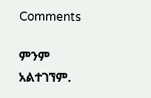Comments

ምንም አልተገኘም.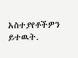አስተያየቶችዎን ይተዉት.